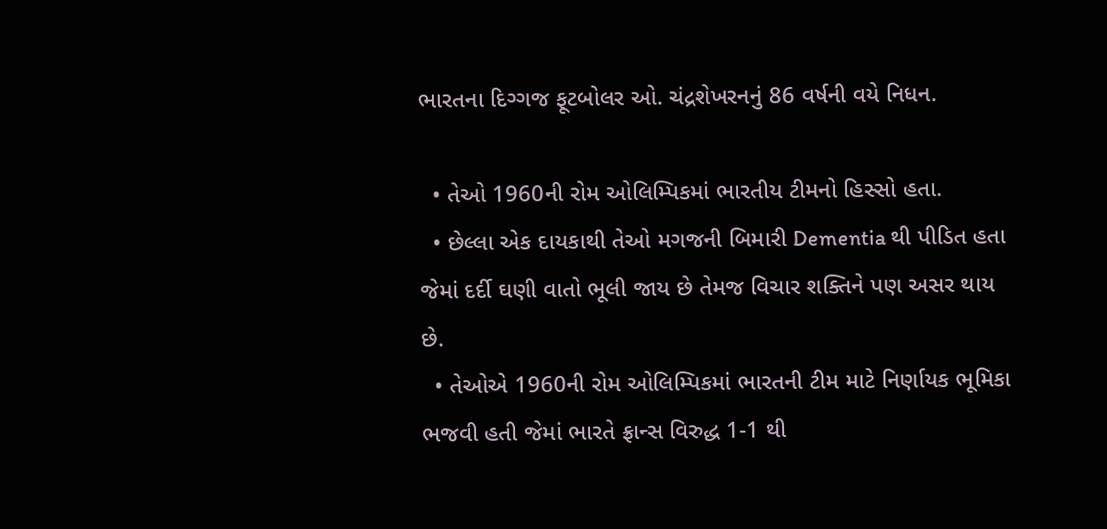ભારતના દિગ્ગજ ફૂટબોલર ઓ. ચંદ્રશેખરનનું 86 વર્ષની વયે નિધન.

  • તેઓ 1960ની રોમ ઓલિમ્પિકમાં ભારતીય ટીમનો હિસ્સો હતા.
  • છેલ્લા એક દાયકાથી તેઓ મગજની બિમારી Dementia થી પીડિત હતા જેમાં દર્દી ઘણી વાતો ભૂલી જાય છે તેમજ વિચાર શક્તિને પણ અસર થાય છે.
  • તેઓએ 1960ની રોમ ઓલિમ્પિકમાં ભારતની ટીમ માટે નિર્ણાયક ભૂમિકા ભજવી હતી જેમાં ભારતે ફ્રાન્સ વિરુદ્ધ 1-1 થી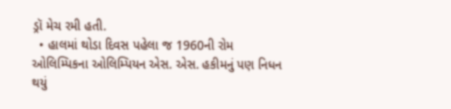ડ્રૉ મેચ રમી હતી.
  • હાલમાં થોડા દિવસ પહેલા જ 1960ની રોમ ઓલિમ્પિકના ઓલિમ્પિયન એસ. એસ. હકીમનું પણ નિધન થયું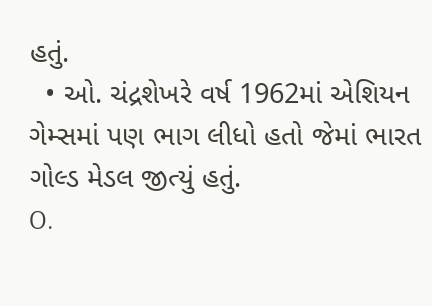હતું.
  • ઓ. ચંદ્રશેખરે વર્ષ 1962માં એશિયન ગેમ્સમાં પણ ભાગ લીધો હતો જેમાં ભારત ગોલ્ડ મેડલ જીત્યું હતું.
O.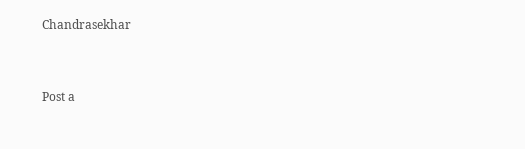Chandrasekhar


Post a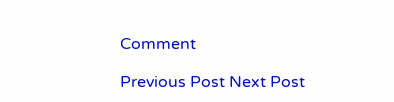Comment

Previous Post Next Post